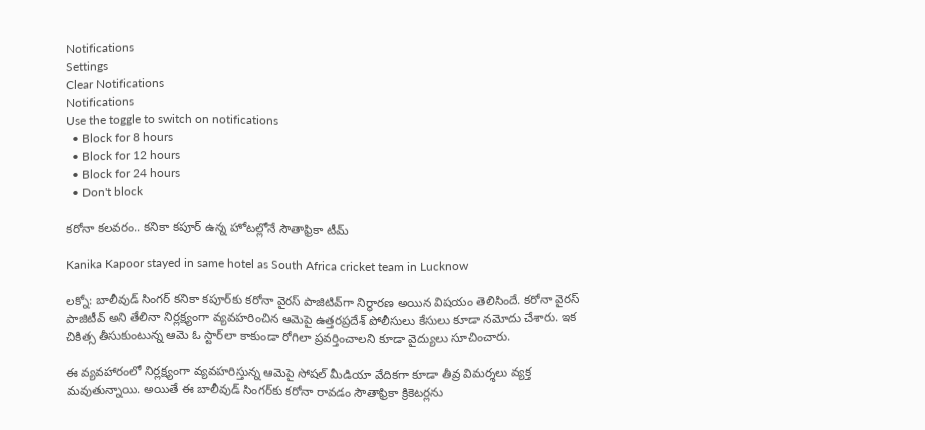Notifications
Settings
Clear Notifications
Notifications
Use the toggle to switch on notifications
  • Block for 8 hours
  • Block for 12 hours
  • Block for 24 hours
  • Don't block

కరోనా కలవరం.. కనికా కపూర్ ఉన్న హోటల్లోనే సౌతాఫ్రికా టీమ్

Kanika Kapoor stayed in same hotel as South Africa cricket team in Lucknow

లక్నో: బాలీవుడ్ సింగర్ కనికా కపూర్‌కు కరోనా వైరస్ పాజిటివ్‌గా నిర్ధారణ అయిన విషయం తెలిసిందే. కరోనా వైరస్ పాజిటీవ్ అని తేలినా నిర్లక్ష్యంగా వ్యవహరించిన ఆమెపై ఉత్తరప్రదేశ్ పోలీసులు కేసులు కూడా నమోదు చేశారు. ఇక చికిత్స తీసుకుంటున్న ఆమె ఓ స్టార్‌లా కాకుండా రోగిలా ప్రవర్తించాలని కూడా వైద్యులు సూచించారు.

ఈ వ్యవహారంలో నిర్లక్ష్యంగా వ్యవహరిస్తున్న ఆమెపై సోషల్ మీడియా వేదికగా కూడా తీవ్ర విమర్శలు వ్యక్త మవుతున్నాయి. అయితే ఈ బాలీవుడ్ సింగర్‌కు కరోనా రావడం సౌతాఫ్రికా క్రికెటర్లను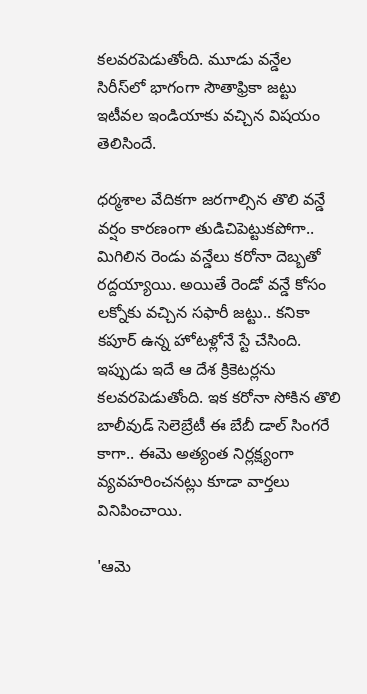కలవరపెడుతోంది. మూడు వన్డేల సిరీస్‌లో భాగంగా సౌతాఫ్రికా జట్టు ఇటీవల ఇండియాకు వచ్చిన విషయం తెలిసిందే.

ధర్మశాల వేదికగా జరగాల్సిన తొలి వన్డే వర్షం కారణంగా తుడిచిపెట్టుకపోగా.. మిగిలిన రెండు వన్డేలు కరోనా దెబ్బతో రద్దయ్యాయి. అయితే రెండో వన్డే కోసం లక్నోకు వచ్చిన సఫారీ జట్టు.. కనికా కపూర్ ఉన్న హోటళ్లోనే స్టే చేసింది. ఇప్పుడు ఇదే ఆ దేశ క్రికెటర్లను కలవరపెడుతోంది. ఇక కరోనా సోకిన తొలి బాలీవుడ్ సెలెబ్రేటీ ఈ బేబీ డాల్ సింగరే కాగా.. ఈమె అత్యంత నిర్లక్ష్యంగా వ్యవహరించనట్లు కూడా వార్తలు వినిపించాయి.

'ఆమె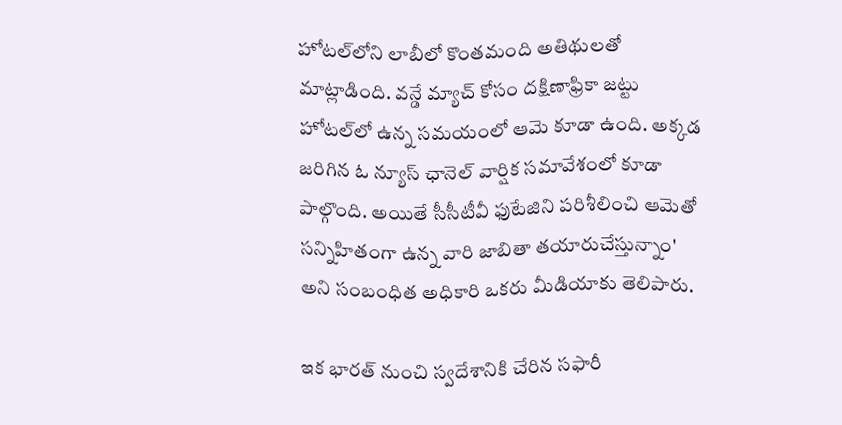హోటల్‌లోని లాబీలో కొంతమంది అతిథులతో మాట్లాడింది. వన్డే మ్యాచ్ కోసం దక్షిణాఫ్రికా జట్టు హోటల్‌లో ఉన్న సమయంలో ఆమె కూడా ఉంది. అక్కడ జరిగిన ఓ న్యూస్‌ ఛానెల్‌ వార్షిక సమావేశంలో కూడా పాల్గొంది. అయితే సీసీటీవీ ఫుటేజిని పరిశీలించి ఆమెతో సన్నిహితంగా ఉన్న వారి జాబితా తయారుచేస్తున్నాం' అని సంబంధిత అధికారి ఒకరు మీడియాకు తెలిపారు.

ఇక భారత్‌ నుంచి స్వదేశానికి చేరిన సఫారీ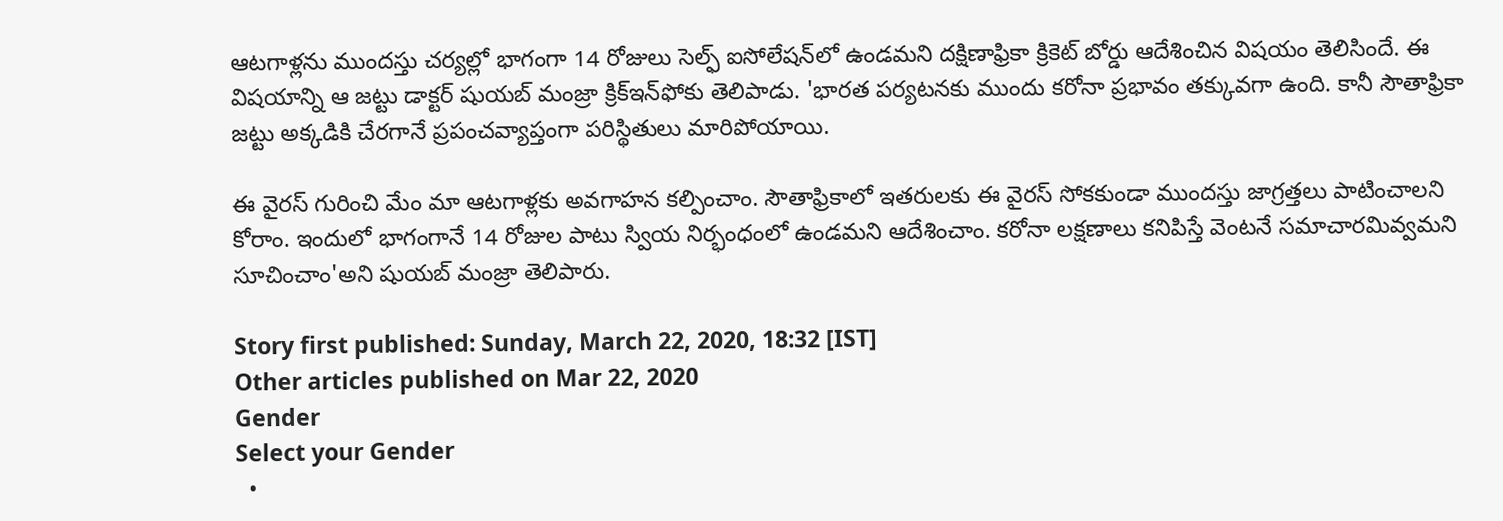ఆటగాళ్లను ముందస్తు చర్యల్లో భాగంగా 14 రోజులు సెల్ఫ్ ఐసోలేషన్‌లో ఉండమని దక్షిణాఫ్రికా క్రికెట్ బోర్డు ఆదేశించిన విషయం తెలిసిందే. ఈ విషయాన్ని ఆ జట్టు డాక్టర్ షుయబ్ మంజ్రా క్రిక్‌ఇన్‌ఫోకు తెలిపాడు. 'భారత పర్యటనకు ముందు కరోనా ప్రభావం తక్కువగా ఉంది. కానీ సౌతాఫ్రికా జట్టు అక్కడికి చేరగానే ప్రపంచవ్యాప్తంగా పరిస్థితులు మారిపోయాయి.

ఈ వైరస్ గురించి మేం మా ఆటగాళ్లకు అవగాహన కల్పించాం. సౌతాఫ్రికాలో ఇతరులకు ఈ వైరస్ సోకకుండా ముందస్తు జాగ్రత్తలు పాటించాలని కోరాం. ఇందులో భాగంగానే 14 రోజుల పాటు స్వియ నిర్భంధంలో ఉండమని ఆదేశించాం. కరోనా లక్షణాలు కనిపిస్తే వెంటనే సమాచారమివ్వమని సూచించాం'అని షుయబ్ మంజ్రా తెలిపారు.

Story first published: Sunday, March 22, 2020, 18:32 [IST]
Other articles published on Mar 22, 2020
Gender
Select your Gender
  •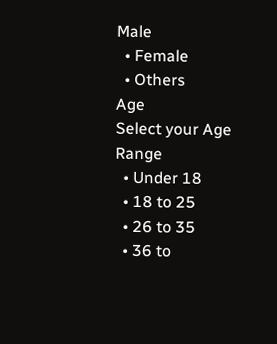Male
  • Female
  • Others
Age
Select your Age Range
  • Under 18
  • 18 to 25
  • 26 to 35
  • 36 to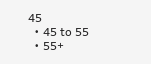45
  • 45 to 55
  • 55+